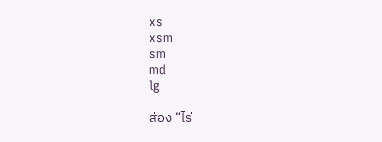xs
xsm
sm
md
lg

ส่อง “ไร่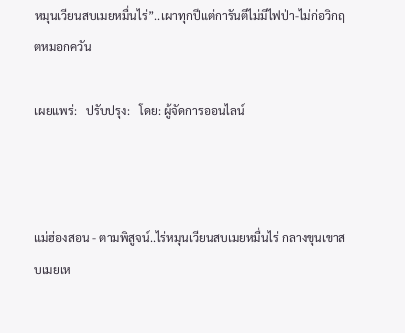หมุนเวียนสบเมยหมื่นไร่”..เผาทุกปีแต่การันตีไม่มีไฟป่า-ไม่ก่อวิกฤตหมอกควัน

เผยแพร่:   ปรับปรุง:   โดย: ผู้จัดการออนไลน์



แม่ฮ่องสอน - ตามพิสูจน์..ไร่หมุนเวียนสบเมยหมื่นไร่ กลางขุนเขาสบเมยเห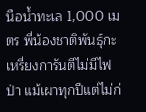นือน้ำทะเล 1,000 เมตร พี่น้องชาติพันธุ์กะเหรี่ยงการันตีไม่มีไฟป่า แม้เผาทุกปีแต่ไม่ก่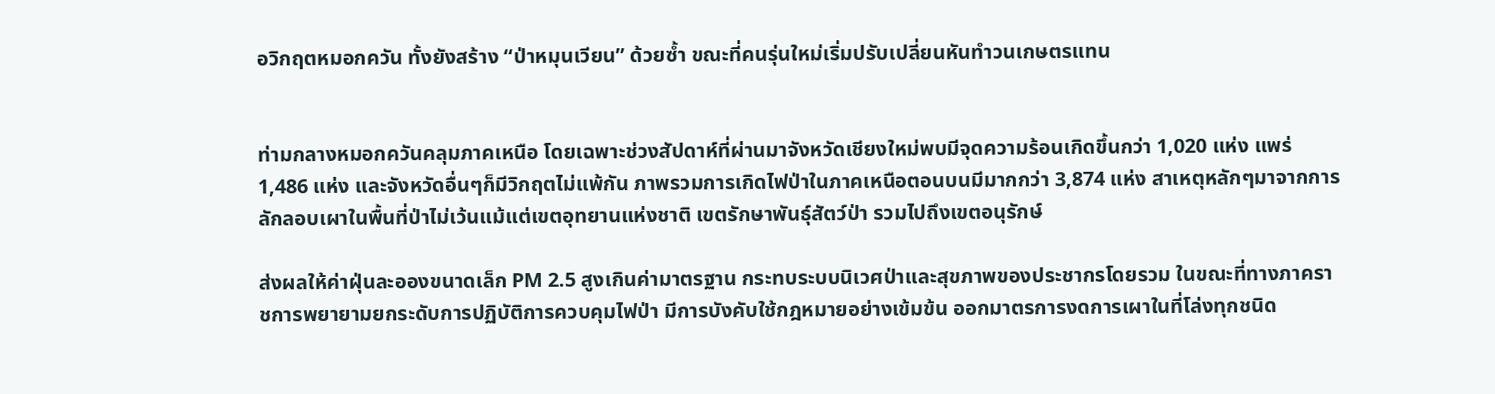อวิกฤตหมอกควัน ทั้งยังสร้าง “ป่าหมุนเวียน” ด้วยซ้ำ ขณะที่คนรุ่นใหม่เริ่มปรับเปลี่ยนหันทำวนเกษตรแทน


ท่ามกลางหมอกควันคลุมภาคเหนือ โดยเฉพาะช่วงสัปดาห์ที่ผ่านมาจังหวัดเชียงใหม่พบมีจุดความร้อนเกิดขึ้นกว่า 1,020 แห่ง แพร่ 1,486 แห่ง และจังหวัดอื่นๆก็มีวิกฤตไม่แพ้กัน ภาพรวมการเกิดไฟป่าในภาคเหนือตอนบนมีมากกว่า 3,874 แห่ง สาเหตุหลักๆมาจากการลักลอบเผาในพื้นที่ป่าไม่เว้นแม้แต่เขตอุทยานแห่งชาติ เขตรักษาพันธุ์สัตว์ป่า รวมไปถึงเขตอนุรักษ์

ส่งผลให้ค่าฝุ่นละอองขนาดเล็ก PM 2.5 สูงเกินค่ามาตรฐาน กระทบระบบนิเวศป่าและสุขภาพของประชากรโดยรวม ในขณะที่ทางภาคราชการพยายามยกระดับการปฏิบัติการควบคุมไฟป่า มีการบังคับใช้กฎหมายอย่างเข้มข้น ออกมาตรการงดการเผาในที่โล่งทุกชนิด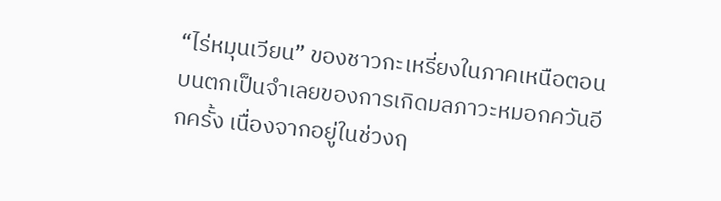“ไร่หมุนเวียน” ของชาวกะเหรี่ยงในภาคเหนือตอนบนตกเป็นจำเลยของการเกิดมลภาวะหมอกควันอีกครั้ง เนื่องจากอยู่ในช่วงฤ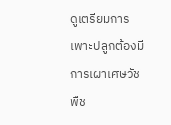ดูเตรียมการเพาะปลูกต้องมีการเผาเศษวัชพืช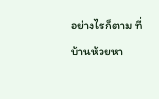อย่างไรก็ตาม ที่บ้านห้วยหา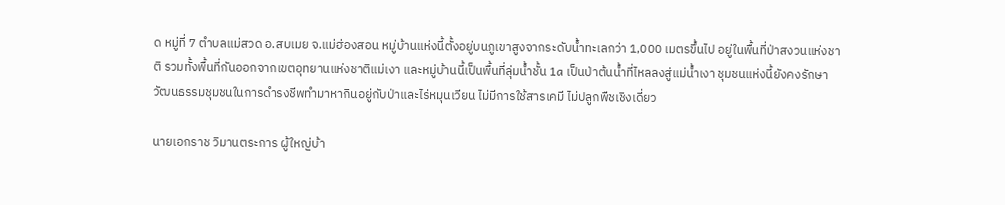ด หมู่ที่ 7 ตำบลแม่สวด อ.สบเมย จ.แม่ฮ่องสอน หมู่บ้านแห่งนี้ตั้งอยู่บนภูเขาสูงจากระดับน้ำทะเลกว่า 1,000 เมตรขึ้นไป อยู่ในพื้นที่ป่าสงวนแห่งชาติ รวมทั้งพื้นที่กันออกจากเขตอุทยานแห่งชาติแม่เงา และหมู่บ้านนี้เป็นพื้นที่ลุ่มน้ำชั้น 1a เป็นป่าต้นน้ำที่ไหลลงสู่แม่น้ำเงา ชุมชนแห่งนี้ยังคงรักษาวัฒนธรรมชุมชนในการดำรงชีพทำมาหากินอยู่กับป่าและไร่หมุนเวียน ไม่มีการใช้สารเคมี ไม่ปลูกพืชเชิงเดี่ยว

นายเอกราช วิมานตระการ ผู้ใหญ่บ้า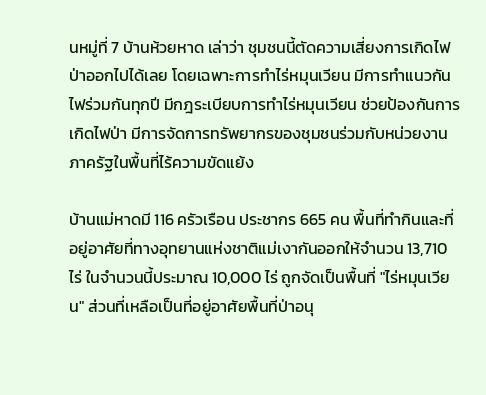นหมู่ที่ 7 บ้านห้วยหาด เล่าว่า ชุมชนนี้ตัดความเสี่ยงการเกิดไฟป่าออกไปได้เลย โดยเฉพาะการทำไร่หมุนเวียน มีการทำแนวกันไฟร่วมกันทุกปี มีกฎระเบียบการทำไร่หมุนเวียน ช่วยป้องกันการเกิดไฟป่า มีการจัดการทรัพยากรของชุมชนร่วมกับหน่วยงานภาครัฐในพื้นที่ไร้ความขัดแย้ง

บ้านแม่หาดมี 116 ครัวเรือน ประชากร 665 คน พื้นที่ทำกินและที่อยู่อาศัยที่ทางอุทยานแห่งชาติแม่เงากันออกให้จำนวน 13,710 ไร่ ในจำนวนนี้ประมาณ 10,000 ไร่ ถูกจัดเป็นพื้นที่ "ไร่หมุนเวียน" ส่วนที่เหลือเป็นที่อยู่อาศัยพื้นที่ป่าอนุ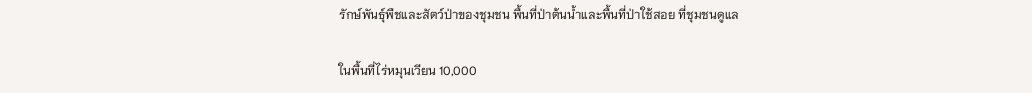รักษ์พันธุ์พืชและสัตว์ป่าของชุมชน พื้นที่ป่าต้นน้ำและพื้นที่ป่าใช้สอย ที่ชุมชนดูแล

ในพื้นที่ไร่หมุนเวียน 10,000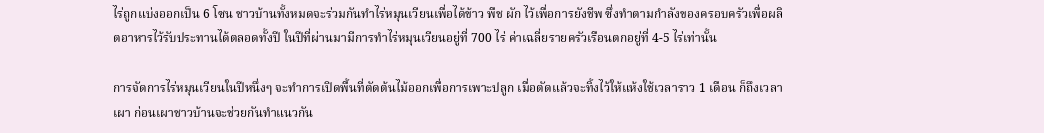ไร่ถูกแบ่งออกเป็น 6 โซน ชาวบ้านทั้งหมดจะร่วมกันทำไร่หมุนเวียนเพื่อได้ข้าว พืช ผัก ไว้เพื่อการยังชีพ ซึ่งทำตามกำลังของครอบครัวเพื่อผลิตอาหารไว้รับประทานได้ตลอดทั้งปี ในปีที่ผ่านมามีการทำไร่หมุนเวียนอยู่ที่ 700 ไร่ ค่าเฉลี่ยรายครัวเรือนตกอยู่ที่ 4-5 ไร่เท่านั้น

การจัดการไร่หมุนเวียนในปีหนึ่งๆ จะทำการเปิดพื้นที่ตัดต้นไม้ออกเพื่อการเพาะปลูก เมื่อตัดแล้วจะทิ้งไว้ให้แห้งใช้เวลาราว 1 เดือน ก็ถึงเวลาเผา ก่อนเผาชาวบ้านจะช่วยกันทำแนวกัน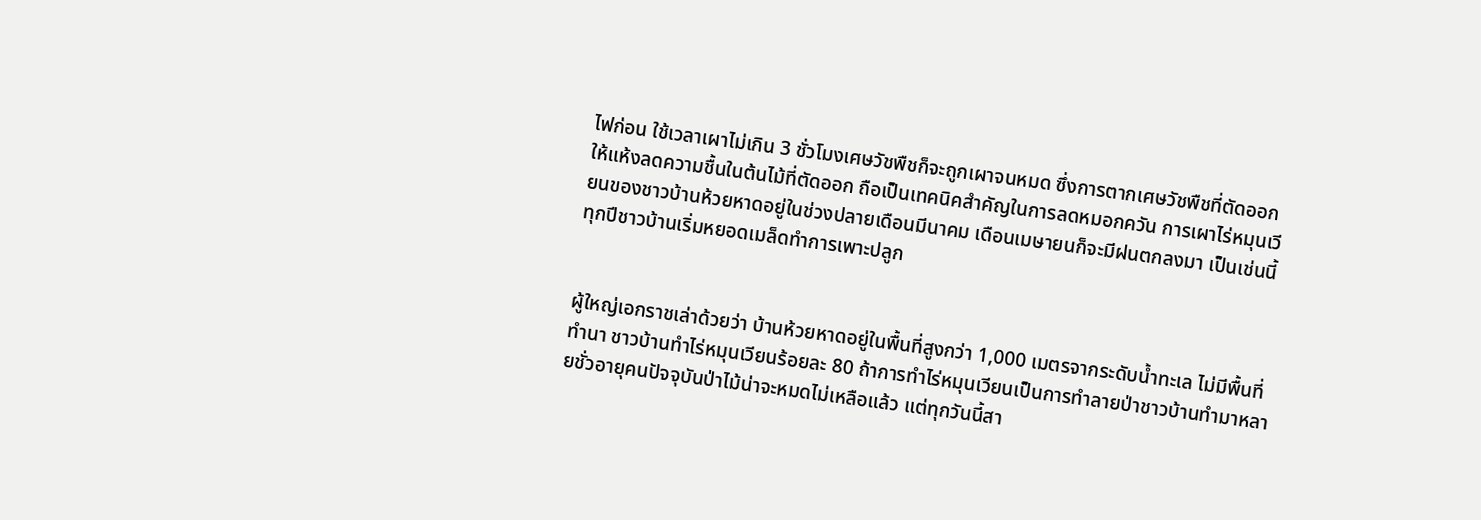ไฟก่อน ใช้เวลาเผาไม่เกิน 3 ชั่วโมงเศษวัชพืชก็จะถูกเผาจนหมด ซึ่งการตากเศษวัชพืชที่ตัดออกให้แห้งลดความชื้นในต้นไม้ที่ตัดออก ถือเป็นเทคนิคสำคัญในการลดหมอกควัน การเผาไร่หมุนเวียนของชาวบ้านห้วยหาดอยู่ในช่วงปลายเดือนมีนาคม เดือนเมษายนก็จะมีฝนตกลงมา เป็นเช่นนี้ทุกปีชาวบ้านเริ่มหยอดเมล็ดทำการเพาะปลูก


ผู้ใหญ่เอกราชเล่าด้วยว่า บ้านห้วยหาดอยู่ในพื้นที่สูงกว่า 1,000 เมตรจากระดับน้ำทะเล ไม่มีพื้นที่ทำนา ชาวบ้านทำไร่หมุนเวียนร้อยละ 80 ถ้าการทำไร่หมุนเวียนเป็นการทำลายป่าชาวบ้านทำมาหลายชั่วอายุคนปัจจุบันป่าไม้น่าจะหมดไม่เหลือแล้ว แต่ทุกวันนี้สา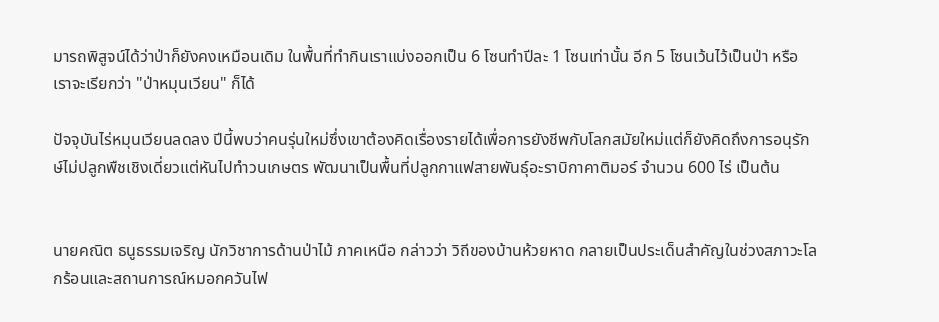มารถพิสูจน์ได้ว่าป่าก็ยังคงเหมือนเดิม ในพื้นที่ทำกินเราแบ่งออกเป็น 6 โซนทำปีละ 1 โซนเท่านั้น อีก 5 โซนเว้นไว้เป็นป่า หรือเราจะเรียกว่า "ป่าหมุนเวียน" ก็ได้

ปัจจุบันไร่หมุนเวียนลดลง ปีนี้พบว่าคนรุ่นใหม่ซึ่งเขาต้องคิดเรื่องรายได้เพื่อการยังชีพกับโลกสมัยใหม่แต่ก็ยังคิดถึงการอนุรักษ์ไม่ปลูกพืชเชิงเดี่ยวแต่หันไปทำวนเกษตร พัฒนาเป็นพื้นที่ปลูกกาแฟสายพันธุ์อะราบิกาคาติมอร์ จำนวน 600 ไร่ เป็นต้น


นายคณิต ธนูธรรมเจริญ นักวิชาการด้านป่าไม้ ภาคเหนือ กล่าวว่า วิถีของบ้านห้วยหาด กลายเป็นประเด็นสำคัญในช่วงสภาวะโลกร้อนและสถานการณ์หมอกควันไฟ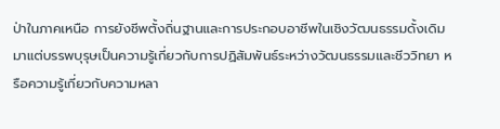ป่าในภาคเหนือ การยังชีพตั้งถิ่นฐานและการประกอบอาชีพในเชิงวัฒนธรรมดั้งเดิมมาแต่บรรพบุรุษเป็นความรู้เกี่ยวกับการปฏิสัมพันธ์ระหว่างวัฒนธรรมและชีววิทยา หรือความรู้เกี่ยวกับความหลา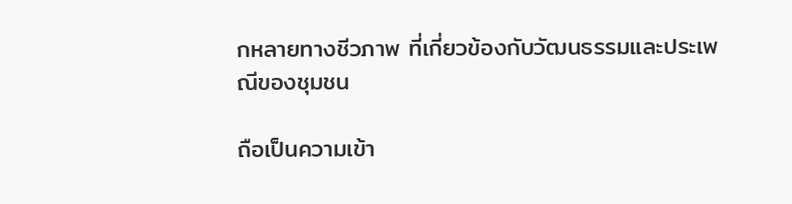กหลายทางชีวภาพ ที่เกี่ยวข้องกับวัฒนธรรมและประเพณีของชุมชน

ถือเป็นความเข้า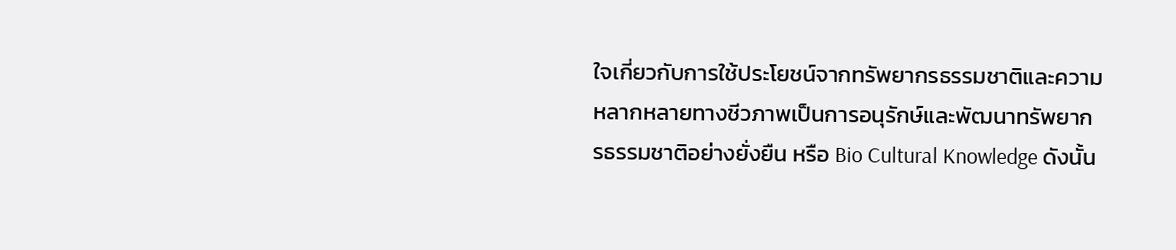ใจเกี่ยวกับการใช้ประโยชน์จากทรัพยากรธรรมชาติและความหลากหลายทางชีวภาพเป็นการอนุรักษ์และพัฒนาทรัพยากรธรรมชาติอย่างยั่งยืน หรือ Bio Cultural Knowledge ดังนั้น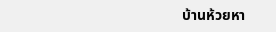บ้านห้วยหา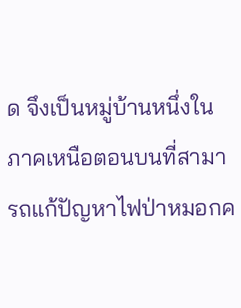ด จึงเป็นหมู่บ้านหนึ่งในภาคเหนือตอนบนที่สามารถแก้ปัญหาไฟป่าหมอกค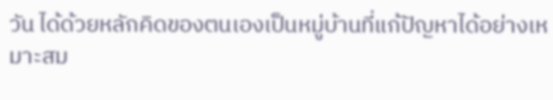วัน ได้ด้วยหลักคิดของตนเองเป็นหมู่บ้านที่แก้ปัญหาได้อย่างเหมาะสม